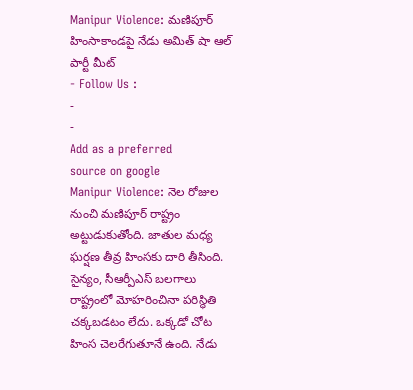Manipur Violence: మణిపూర్ హింసాకాండపై నేడు అమిత్ షా ఆల్ పార్టీ మీట్
- Follow Us :
-
-
Add as a preferred
source on google
Manipur Violence: నెల రోజుల నుంచి మణిపూర్ రాష్ట్రం అట్టుడుకుతోంది. జాతుల మధ్య ఘర్షణ తీవ్ర హింసకు దారి తీసింది. సైన్యం, సీఆర్పీఎస్ బలగాలు రాష్ట్రంలో మోహరించినా పరిస్థితి చక్కబడటం లేదు. ఒక్కడో చోట హింస చెలరేగుతూనే ఉంది. నేడు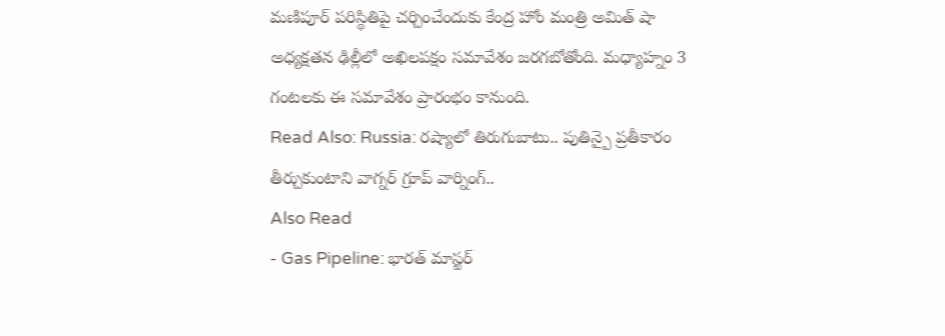మణిపూర్ పరిస్థితిపై చర్చించేందుకు కేంద్ర హోం మంత్రి అమిత్ షా అధ్యక్షతన ఢిల్లీలో అఖిలపక్షం సమావేశం జరగబోతోంది. మధ్యాహ్నం 3 గంటలకు ఈ సమావేశం ప్రారంభం కానుంది.
Read Also: Russia: రష్యాలో తిరుగుబాటు.. పుతిన్పై ప్రతీకారం తీర్చుకుంటాని వాగ్నర్ గ్రూప్ వార్నింగ్..
Also Read
- Gas Pipeline: భారత్ మాస్టర్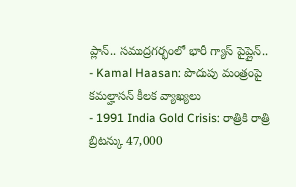ప్లాన్.. సముద్రగర్భంలో భారీ గ్యాస్ పైప్లైన్..
- Kamal Haasan: పొదుపు మంత్రంపై కమల్హాసన్ కీలక వ్యాఖ్యలు
- 1991 India Gold Crisis: రాత్రికి రాత్రి బ్రిటన్కు 47,000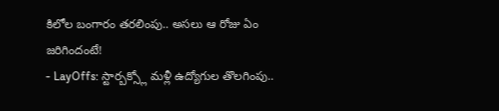కిలోల బంగారం తరలింపు.. అసలు ఆ రోజు ఏం జరిగిందంటే!
- LayOffs: స్టార్బక్స్లో మళ్లీ ఉద్యోగుల తొలగింపు..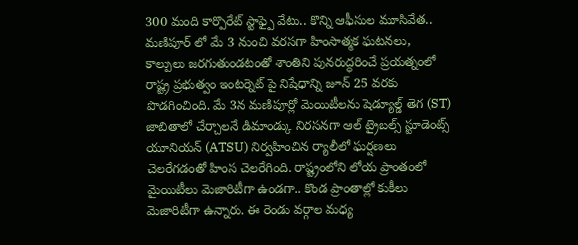300 మంది కార్పొరేట్ స్టాఫ్పై వేటు.. కొన్ని ఆఫీసుల మూసివేత..
మణిపూర్ లో మే 3 నుంచి వరసగా హింసాత్మక ఘటనలు, కాల్పులు జరగుతుండటంతో శాంతిని పునరుద్ధరించే ప్రయత్నంలో రాష్ట్ర ప్రభుత్వం ఇంటర్నెట్ పై నిషేధాన్ని జూన్ 25 వరకు పొడగించింది. మే 3న మణిపూర్లో మెయిటీలను షెడ్యూల్డ్ తెగ (ST) జాబితాలో చేర్చాలనే డిమాండ్కు నిరసనగా ఆల్ ట్రైబల్స్ స్టూడెంట్స్ యూనియన్ (ATSU) నిర్వహించిన ర్యాలీలో ఘర్షణలు చెలరేగడంతో హింస చెలరేగింది. రాష్ట్రంలోని లోయ ప్రాంతంలో మైయిటీలు మెజారిటీగా ఉండగా.. కొండ ప్రాంతాల్లో కుకీలు మెజారిటీగా ఉన్నారు. ఈ రెండు వర్గాల మధ్య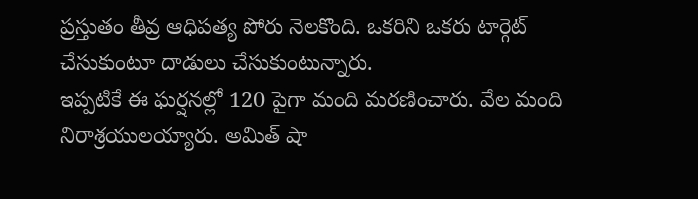ప్రస్తుతం తీవ్ర ఆధిపత్య పోరు నెలకొంది. ఒకరిని ఒకరు టార్గెట్ చేసుకుంటూ దాడులు చేసుకుంటున్నారు.
ఇప్పటికే ఈ ఘర్షనల్లో 120 పైగా మంది మరణించారు. వేల మంది నిరాశ్రయులయ్యారు. అమిత్ షా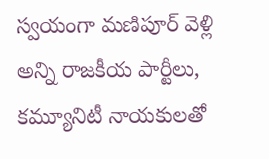స్వయంగా మణిపూర్ వెళ్లి అన్ని రాజకీయ పార్టీలు, కమ్యూనిటీ నాయకులతో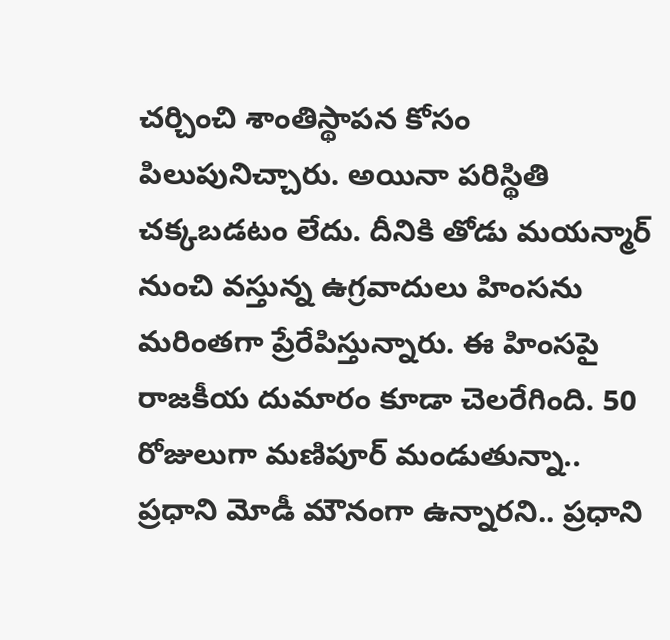చర్చించి శాంతిస్థాపన కోసం పిలుపునిచ్చారు. అయినా పరిస్థితి చక్కబడటం లేదు. దీనికి తోడు మయన్మార్ నుంచి వస్తున్న ఉగ్రవాదులు హింసను మరింతగా ప్రేరేపిస్తున్నారు. ఈ హింసపై రాజకీయ దుమారం కూడా చెలరేగింది. 50 రోజులుగా మణిపూర్ మండుతున్నా.. ప్రధాని మోడీ మౌనంగా ఉన్నారని.. ప్రధాని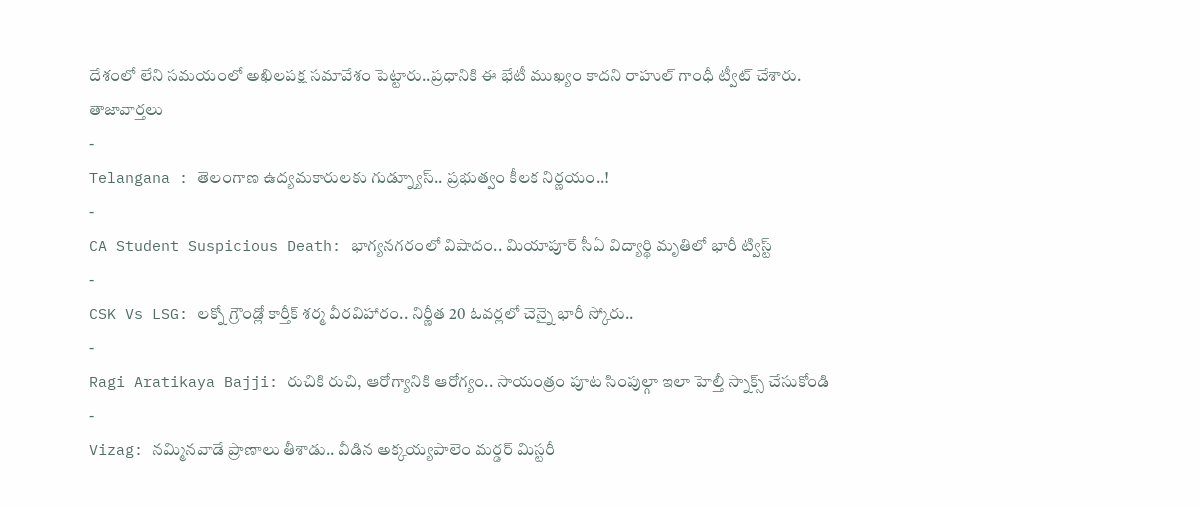దేశంలో లేని సమయంలో అఖిలపక్ష సమావేశం పెట్టారు..ప్రధానికి ఈ భేటీ ముఖ్యం కాదని రాహుల్ గాంధీ ట్వీట్ చేశారు.
తాజావార్తలు
-
Telangana : తెలంగాణ ఉద్యమకారులకు గుడ్న్యూస్.. ప్రభుత్వం కీలక నిర్ణయం..!
-
CA Student Suspicious Death: భాగ్యనగరంలో విషాదం.. మియాపూర్ సీఏ విద్యార్థి మృతిలో భారీ ట్విస్ట్
-
CSK Vs LSG: లక్నో గ్రౌండ్లో కార్తీక్ శర్మ వీరవిహారం.. నిర్ణీత 20 ఓవర్లలో చెన్నై భారీ స్కోరు..
-
Ragi Aratikaya Bajji: రుచికి రుచి, ఆరోగ్యానికి ఆరోగ్యం.. సాయంత్రం పూట సింపుల్గా ఇలా హెల్తీ స్నాక్స్ చేసుకోండి
-
Vizag: నమ్మినవాడే ప్రాణాలు తీశాడు.. వీడిన అక్కయ్యపాలెం మర్డర్ మిస్టరీ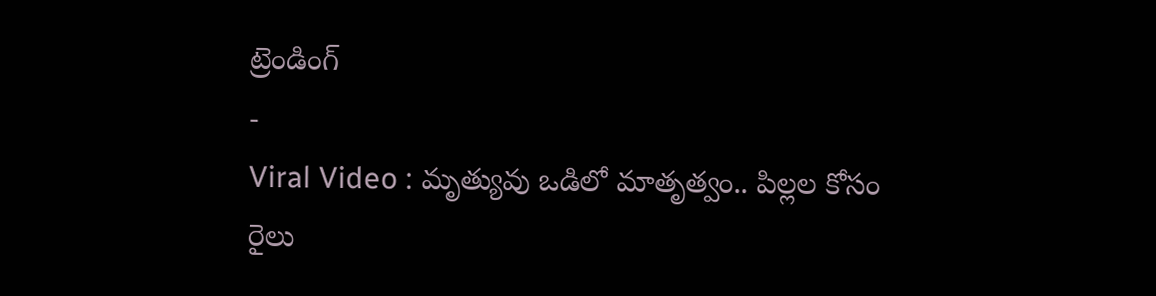ట్రెండింగ్
-
Viral Video : మృత్యువు ఒడిలో మాతృత్వం.. పిల్లల కోసం రైలు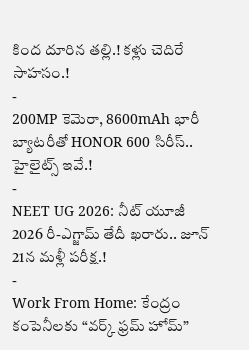కింద దూరిన తల్లి.! కళ్లు చెదిరే సాహసం.!
-
200MP కెమెరా, 8600mAh భారీ బ్యాటరీతో HONOR 600 సిరీస్.. హైలైట్స్ ఇవే.!
-
NEET UG 2026: నీట్ యూజీ 2026 రీ-ఎగ్జామ్ తేదీ ఖరారు.. జూన్ 21న మళ్లీ పరీక్ష.!
-
Work From Home: కేంద్రం కంపెనీలకు “వర్క్ ఫ్రమ్ హోమ్”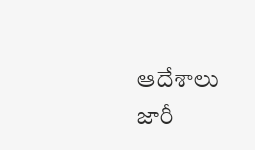ఆదేశాలు జారీ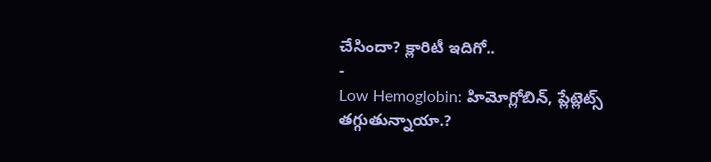చేసిందా? క్లారిటీ ఇదిగో..
-
Low Hemoglobin: హిమోగ్లోబిన్, ప్లేట్లెట్స్ తగ్గుతున్నాయా.?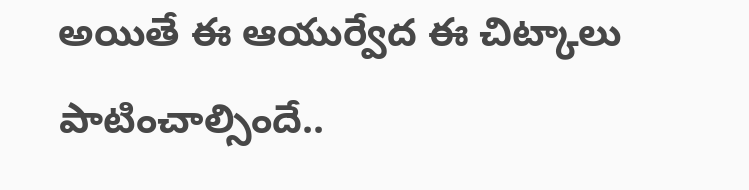అయితే ఈ ఆయుర్వేద ఈ చిట్కాలు పాటించాల్సిందే..